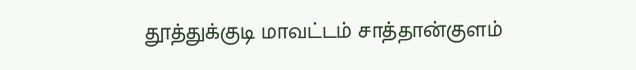தூத்துக்குடி மாவட்டம் சாத்தான்குளம்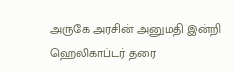அருகே அரசின் அனுமதி இன்றி ஹெலிகாப்டர் தரை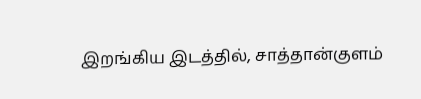இறங்கிய இடத்தில், சாத்தான்குளம்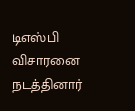டிஎஸ்பி விசாரனை நடத்தினார்